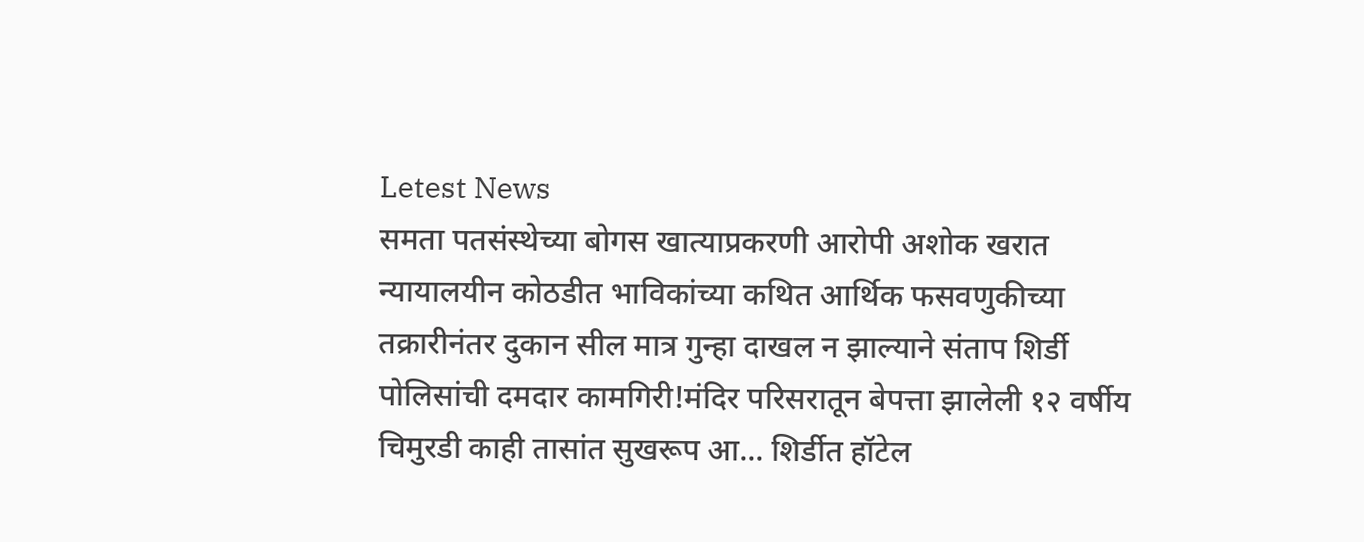Letest News
समता पतसंस्थेच्या बोगस खात्याप्रकरणी आरोपी अशोक खरात न्यायालयीन कोठडीत भाविकांच्या कथित आर्थिक फसवणुकीच्या तक्रारीनंतर दुकान सील मात्र गुन्हा दाखल न झाल्याने संताप शिर्डी पोलिसांची दमदार कामगिरी!मंदिर परिसरातून बेपत्ता झालेली १२ वर्षीय चिमुरडी काही तासांत सुखरूप आ... शिर्डीत हॉटेल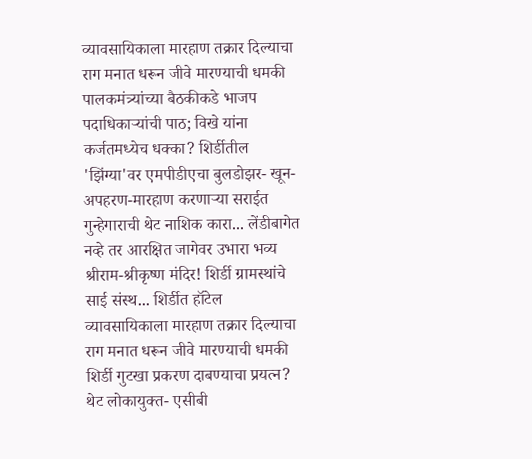व्यावसायिकाला मारहाण तक्रार दिल्याचा राग मनात धरून जीवे मारण्याची धमकी पालकमंत्र्यांच्या बैठकीकडे भाजप पदाधिकाऱ्यांची पाठ; विखे यांना कर्जतमध्येच धक्का? शिर्डीतील 'झिंग्या'वर एमपीडीएचा बुलडोझर- खून-अपहरण-मारहाण करणाऱ्या सराईत गुन्हेगाराची थेट नाशिक कारा... लेंडीबागेत नव्हे तर आरक्षित जागेवर उभारा भव्य श्रीराम-श्रीकृष्ण मंदिर! शिर्डी ग्रामस्थांचे साई संस्थ... शिर्डीत हॉटेल व्यावसायिकाला मारहाण तक्रार दिल्याचा राग मनात धरून जीवे मारण्याची धमकी शिर्डी गुटखा प्रकरण दाबण्याचा प्रयत्न? थेट लोकायुक्त- एसीबी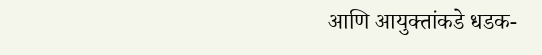आणि आयुक्तांकडे धडक-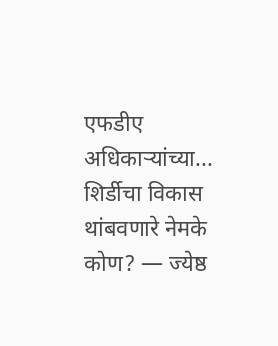एफडीए अधिकाऱ्यांच्या... शिर्डीचा विकास थांबवणारे नेमके कोण? — ज्येष्ठ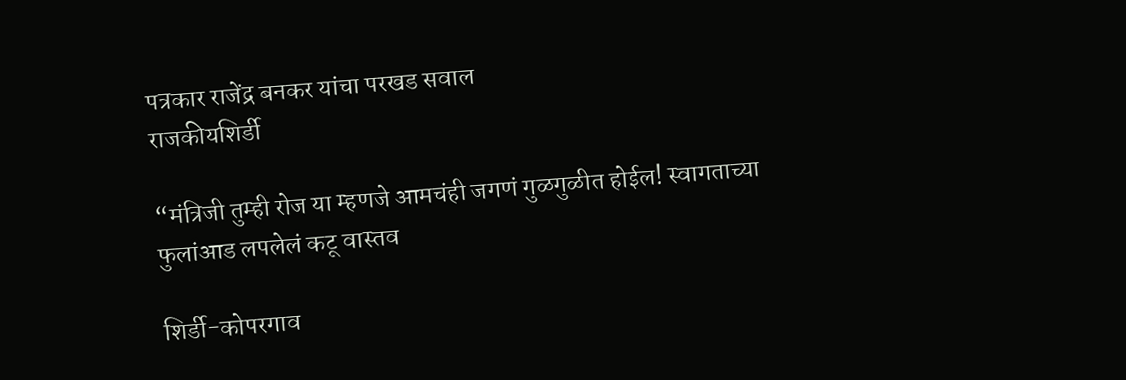पत्रकार राजेंद्र बनकर यांचा परखड सवाल
राजकीयशिर्डी

“मंत्रिजी तुम्ही रोज या म्हणजे आमचंही जगणं गुळगुळीत होईल! स्वागताच्या फुलांआड लपलेलं कटू वास्तव

शिर्डी-कोपरगाव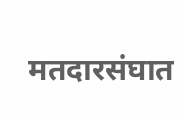मतदारसंघात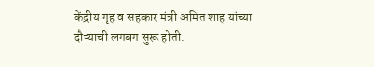केंद्रीय गृह व सहकार मंत्री अमित शाह यांच्या दौऱ्याची लगबग सुरू होती.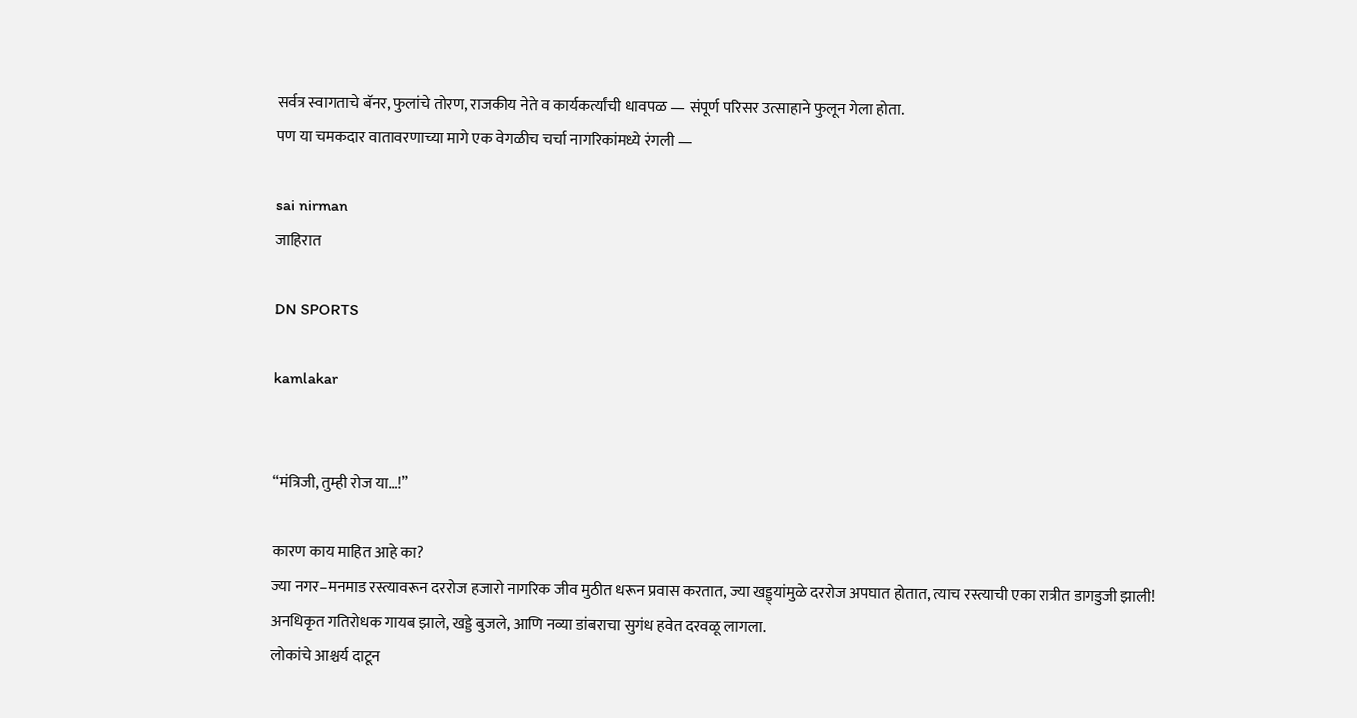सर्वत्र स्वागताचे बॅनर, फुलांचे तोरण, राजकीय नेते व कार्यकर्त्यांची धावपळ — संपूर्ण परिसर उत्साहाने फुलून गेला होता.
पण या चमकदार वातावरणाच्या मागे एक वेगळीच चर्चा नागरिकांमध्ये रंगली —

sai nirman
जाहिरात

DN SPORTS

kamlakar


“मंत्रिजी, तुम्ही रोज या…!”

कारण काय माहित आहे का?
ज्या नगर–मनमाड रस्त्यावरून दररोज हजारो नागरिक जीव मुठीत धरून प्रवास करतात, ज्या खड्ड्यांमुळे दररोज अपघात होतात, त्याच रस्त्याची एका रात्रीत डागडुजी झाली!
अनधिकृत गतिरोधक गायब झाले, खड्डे बुजले, आणि नव्या डांबराचा सुगंध हवेत दरवळू लागला.
लोकांचे आश्चर्य दाटून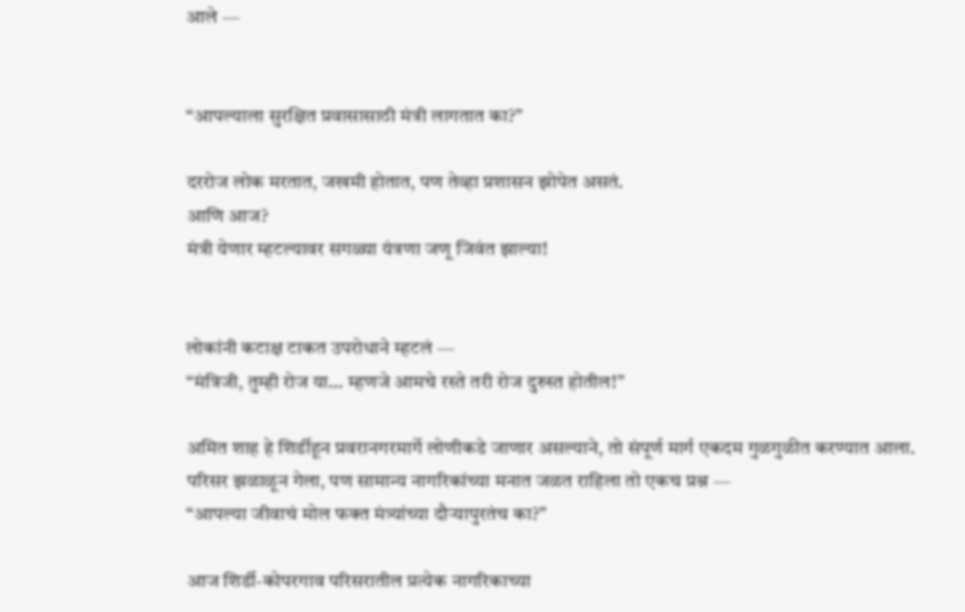आले —


“आपल्याला सुरक्षित प्रवासासाठी मंत्री लागतात का?”

दररोज लोक मरतात, जखमी होतात, पण तेव्हा प्रशासन झोपेत असतं.
आणि आज?
मंत्री येणार म्हटल्यावर सगळ्या यंत्रणा जणू जिवंत झाल्या!


लोकांनी कटाक्ष टाकत उपरोधाने म्हटलं —
“मंत्रिजी, तुम्ही रोज या… म्हणजे आमचे रस्ते तरी रोज दुरुस्त होतील!”

अमित शाह हे शिर्डीहून प्रवरानगरमार्गे लोणीकडे जाणार असल्याने, तो संपूर्ण मार्ग एकदम गुळगुळीत करण्यात आला.
परिसर झळाळून गेला, पण सामान्य नागरिकांच्या मनात जळत राहिला तो एकच प्रश्न —
“आपल्या जीवाचं मोल फक्त मंत्र्यांच्या दौऱ्यापुरतंच का?”

आज शिर्डी-कोपरगाव परिसरातील प्रत्येक नागरिकाच्या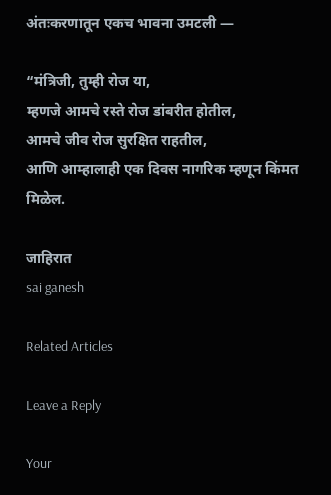अंतःकरणातून एकच भावना उमटली —

“मंत्रिजी, तुम्ही रोज या,
म्हणजे आमचे रस्ते रोज डांबरीत होतील,
आमचे जीव रोज सुरक्षित राहतील,
आणि आम्हालाही एक दिवस नागरिक म्हणून किंमत मिळेल.

जाहिरात
sai ganesh

Related Articles

Leave a Reply

Your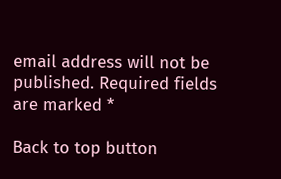email address will not be published. Required fields are marked *

Back to top button